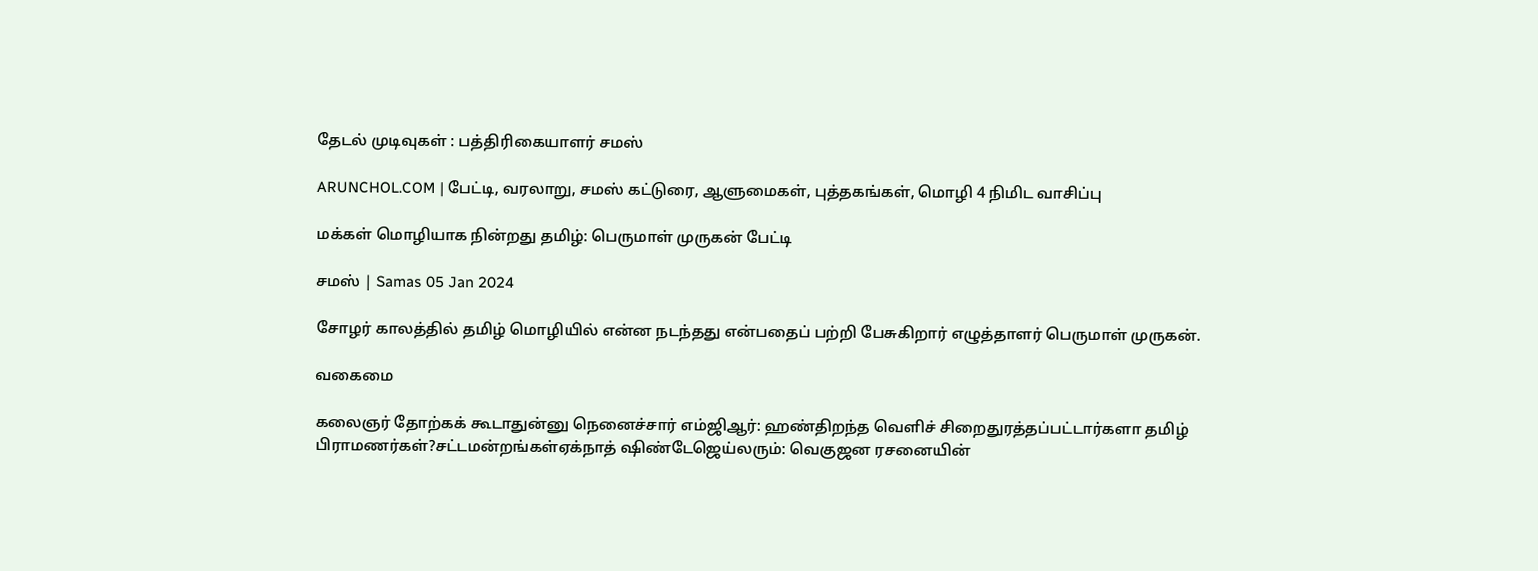தேடல் முடிவுகள் : பத்திரிகையாளர் சமஸ்

ARUNCHOL.COM | பேட்டி, வரலாறு, சமஸ் கட்டுரை, ஆளுமைகள், புத்தகங்கள், மொழி 4 நிமிட வாசிப்பு

மக்கள் மொழியாக நின்றது தமிழ்: பெருமாள் முருகன் பேட்டி

சமஸ் | Samas 05 Jan 2024

சோழர் காலத்தில் தமிழ் மொழியில் என்ன நடந்தது என்பதைப் பற்றி பேசுகிறார் எழுத்தாளர் பெருமாள் முருகன்.

வகைமை

கலைஞர் தோற்கக் கூடாதுன்னு நெனைச்சார் எம்ஜிஆர்: ஹண்திறந்த வெளிச் சிறைதுரத்தப்பட்டார்களா தமிழ் பிராமணர்கள்?சட்டமன்றங்கள்ஏக்நாத் ஷிண்டேஜெய்லரும்: வெகுஜன ரசனையின்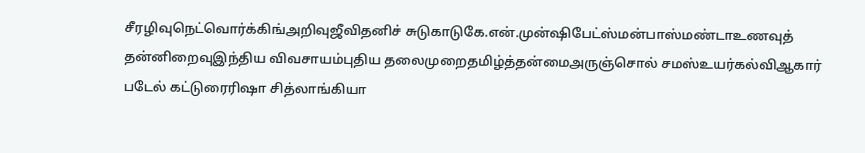சீரழிவுநெட்வொர்க்கிங்அறிவுஜீவிதனிச் சுடுகாடுகே.என்.முன்ஷிபேட்ஸ்மன்பாஸ்மண்டாஉணவுத் தன்னிறைவுஇந்திய விவசாயம்புதிய தலைமுறைதமிழ்த்தன்மைஅருஞ்சொல் சமஸ்உயர்கல்விஆகார் படேல் கட்டுரைரிஷா சித்லாங்கியா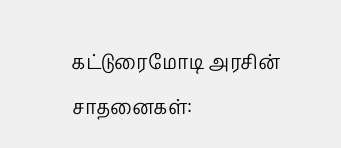கட்டுரைமோடி அரசின் சாதனைகள்: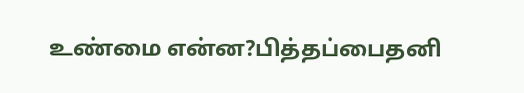உண்மை என்ன?பித்தப்பைதனி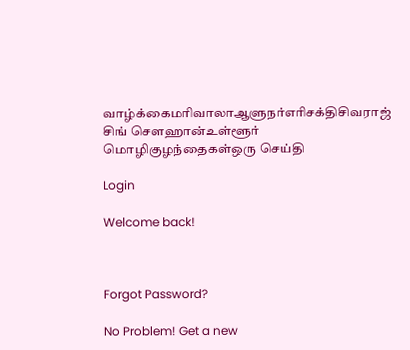வாழ்க்கைமரிவாலாஆளுநர்எரிசக்திசிவராஜ் சிங் சௌஹான்உள்ளூர் மொழிகுழந்தைகள்ஒரு செய்தி

Login

Welcome back!



Forgot Password?

No Problem! Get a new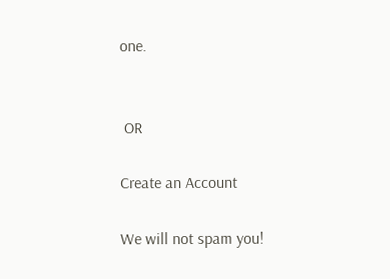one.


 OR

Create an Account

We will not spam you!